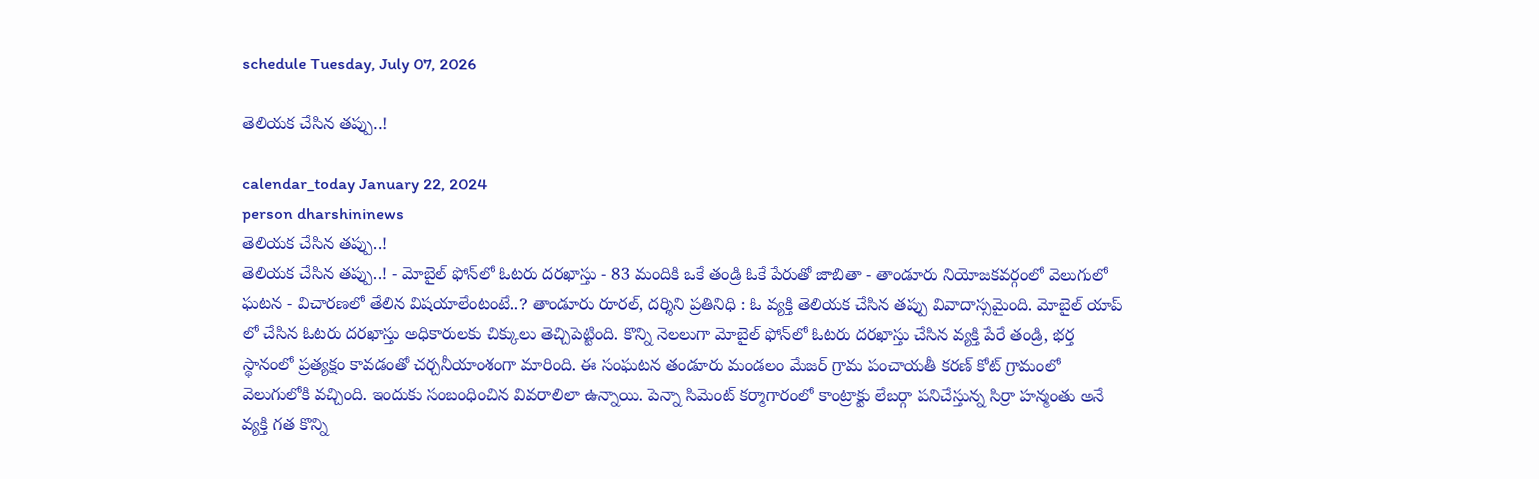schedule Tuesday, July 07, 2026

తెలియక చేసిన తప్పు..!

calendar_today January 22, 2024
person dharshininews
తెలియక చేసిన తప్పు..!
తెలియక చేసిన తప్పు..! - మోబైల్‌ ఫోన్‌లో ఓటరు దరఖాస్తు - 83 మందికి ఒకే తండ్రి ఓకే పేరుతో జాబితా - తాండూరు నియోజకవర్గంలో వెలుగులో ఘటన - విచారణలో తేలిన విషయాలేంటంటే..? తాండూరు రూరల్, దర్శిని ప్రతినిధి : ఓ వ్యక్తి తెలియక చేసిన తప్పు వివాదాస్సమైంది. మోబైల్ యాప్ లో చేసిన ఓటరు దరఖాస్తు అధికారులకు చిక్కులు తెచ్చిపెట్టింది. కొన్ని నెలలుగా మోబైల్‌ ఫోన్‌లో ఓటరు దరఖాస్తు చేసిన వ్యక్తి పేరే తండ్రి, భర్త స్థానంలో ప్రత్యక్షం కావడంతో చర్చనీయాంశంగా మారింది. ఈ సంఘటన తండూరు మండలం మేజర్ గ్రామ పంచాయతీ కరణ్ కోట్ గ్రామంలో వెలుగులోకి వచ్చింది. ఇందుకు సంబంధించిన వివరాలిలా ఉన్నాయి. పెన్నా సిమెంట్ కర్మాగారంలో కాంట్రాక్టు లేబర్గా పనిచేస్తున్న సిర్రా హన్మంతు అనే వ్యక్తి గత కొన్ని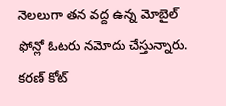నెలలుగా తన వద్ద ఉన్న మోబైల్ ఫోన్లో ఓటరు నమోదు చేస్తున్నారు. కరణ్ కోట్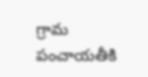గ్రామ పంచాయతీకి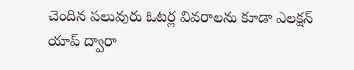చెందిన పలువురు ఓటర్ల వివరాలను కూడా ఎలక్షన్ యాప్ ద్వారా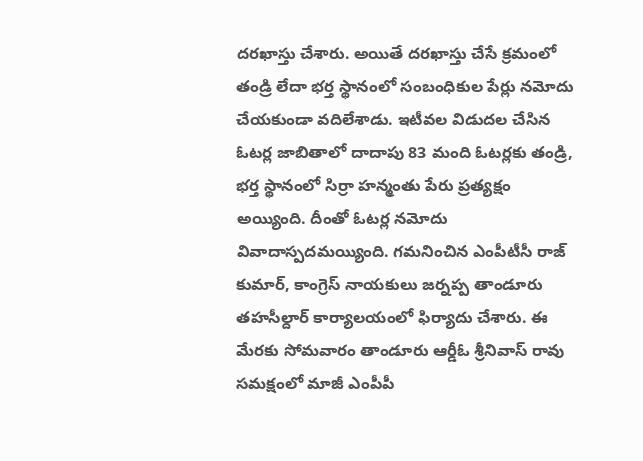దరఖాస్తు చేశారు. అయితే దరఖాస్తు చేసే క్రమంలో తండ్రి లేదా భర్త స్థానంలో సంబంధికుల పేర్లు నమోదు చేయకుండా వదిలేశాడు. ఇటీవల విడుదల చేసిన ఓటర్ల జాబితాలో దాదాపు 83 మంది ఓటర్లకు తండ్రి, భర్త స్థానంలో సిర్రా హన్మంతు పేరు ప్రత్యక్షం అయ్యింది. దీంతో ఓటర్ల నమోదు వివాదాస్పదమయ్యింది. గమనించిన ఎంపీటీసీ రాజ్ కుమార్, కాంగ్రెస్ నాయకులు జర్నప్ప తాండూరు తహసీల్దార్ కార్యాలయంలో ఫిర్యాదు చేశారు. ఈ మేరకు సోమవారం తాండూరు ఆర్డీఓ శ్రీనివాస్ రావు సమక్షంలో మాజీ ఎంపీపీ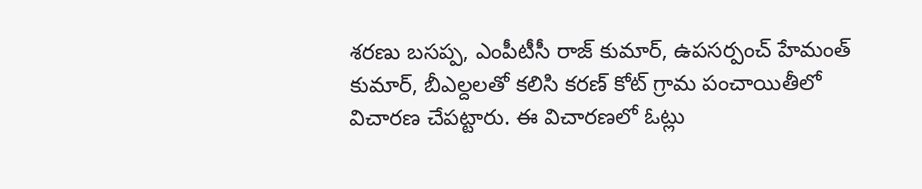శరణు బసప్ప, ఎంపీటీసీ రాజ్ కుమార్, ఉపసర్పంచ్ హేమంత్ కుమార్, బీఎల్దలతో కలిసి కరణ్ కోట్ గ్రామ పంచాయితీలో విచారణ చేపట్టారు. ఈ విచారణలో ఓట్లు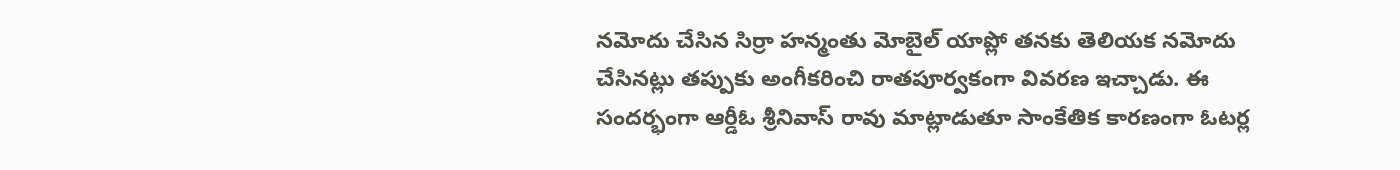నమోదు చేసిన సిర్రా హన్మంతు మోబైల్ యాప్లో తనకు తెలియక నమోదు చేసినట్లు తప్పుకు అంగీకరించి రాతపూర్వకంగా వివరణ ఇచ్చాడు. ఈ సందర్భంగా ఆర్డీఓ శ్రీనివాస్ రావు మాట్లాడుతూ సాంకేతిక కారణంగా ఓటర్ల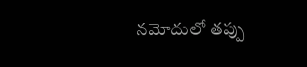నమోదులో తప్పు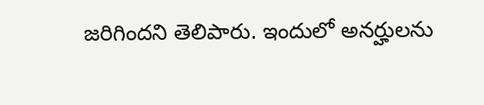జరిగిందని తెలిపారు. ఇందులో అనర్హులను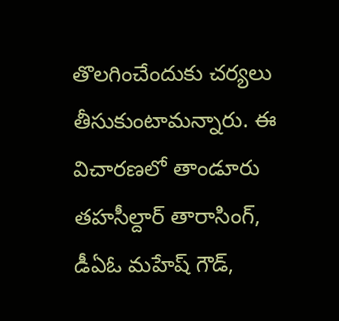తొలగించేందుకు చర్యలు తీసుకుంటామన్నారు. ఈ విచారణలో తాండూరు తహసీల్దార్ తారాసింగ్, డీఏఓ మహేష్ గౌడ్,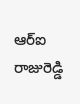ఆర్ఐ రాజురెడ్డి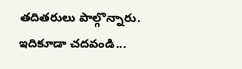తదితరులు పాల్గొన్నారు. ఇదికూడా చదవండి...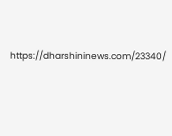https://dharshininews.com/23340/